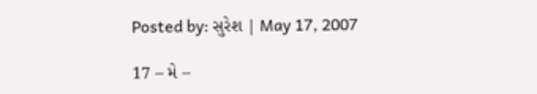Posted by: સુરેશ | May 17, 2007

17 – મે –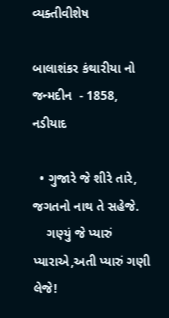વ્યક્તીવીશેષ

બાલાશંકર કંથારીયા નો જન્મદીન  - 1858, નડીયાદ

  • ગુજારે જે શીરે તારે, જગતનો નાથ તે સહેજે.
    ગણ્યું જે પ્યારું પ્યારાએ,અતી પ્યારું ગણી લેજે!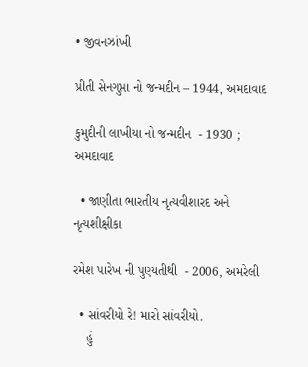• જીવનઝાંખી

પ્રીતી સેનગુપ્તા નો જન્મદીન – 1944, અમદાવાદ

કુમુદીની લાખીયા નો જન્મદીન  - 1930 ; અમદાવાદ

  • જાણીતા ભારતીય નૃત્યવીશારદ અને નૃત્યશીક્ષીકા

રમેશ પારેખ ની પુણ્યતીથી  - 2006, અમરેલી

  • સાંવરીયો રે! મારો સાંવરીયો.
    હું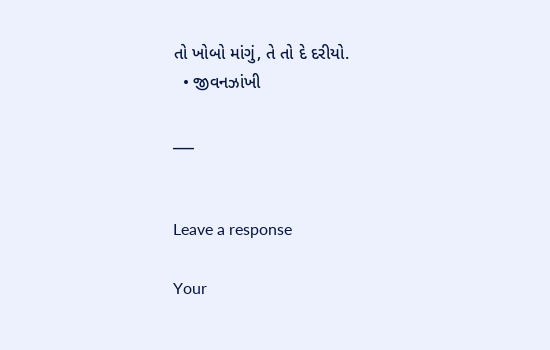તો ખોબો માંગું, તે તો દે દરીયો.
  • જીવનઝાંખી

___


Leave a response

Your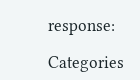response:

Categories